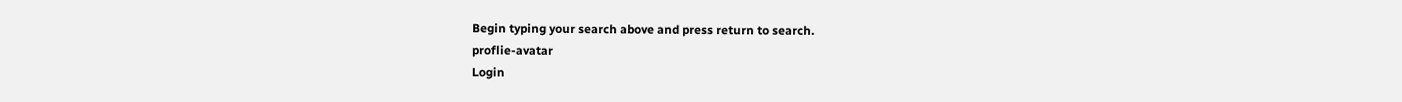Begin typing your search above and press return to search.
proflie-avatar
Login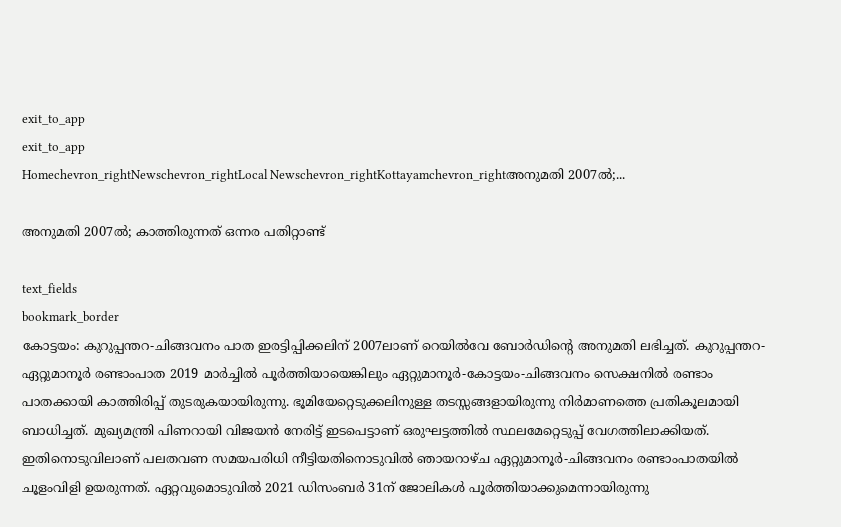exit_to_app
exit_to_app
Homechevron_rightNewschevron_rightLocal Newschevron_rightKottayamchevron_rightഅനുമതി 2007ൽ;...

അനുമതി 2007ൽ; കാത്തിരുന്നത് ഒന്നര പതിറ്റാണ്ട്

text_fields
bookmark_border
കോട്ടയം: കുറുപ്പന്തറ-ചിങ്ങവനം പാത ഇരട്ടിപ്പിക്കലിന് 2007ലാണ് റെയിൽവേ ബോർഡിന്‍റെ അനുമതി ലഭിച്ചത്. കുറുപ്പന്തറ-ഏറ്റുമാനൂർ രണ്ടാംപാത 2019 മാർച്ചിൽ പൂർത്തിയായെങ്കിലും ഏറ്റുമാനൂർ-കോട്ടയം-ചിങ്ങവനം സെക്ഷനിൽ രണ്ടാം പാതക്കായി കാത്തിരിപ്പ് തുടരുകയായിരുന്നു. ഭൂമിയേറ്റെടുക്കലിനുള്ള തടസ്സങ്ങളായിരുന്നു നിർമാണത്തെ പ്രതികൂലമായി ബാധിച്ചത്. മുഖ്യമന്ത്രി പിണറായി വിജയൻ നേരിട്ട് ഇടപെട്ടാണ് ഒരുഘട്ടത്തിൽ സ്ഥലമേറ്റെടുപ്പ് വേഗത്തിലാക്കിയത്. ഇതിനൊടുവിലാണ് പലതവണ സമയപരിധി നീട്ടിയതിനൊടുവിൽ ഞായറാഴ്ച ഏറ്റുമാനൂർ-ചിങ്ങവനം രണ്ടാംപാതയിൽ ചൂളംവിളി ഉയരുന്നത്. ഏറ്റവുമൊടുവിൽ 2021 ഡിസംബർ 31ന് ജോലികൾ പൂർത്തിയാക്കുമെന്നായിരുന്നു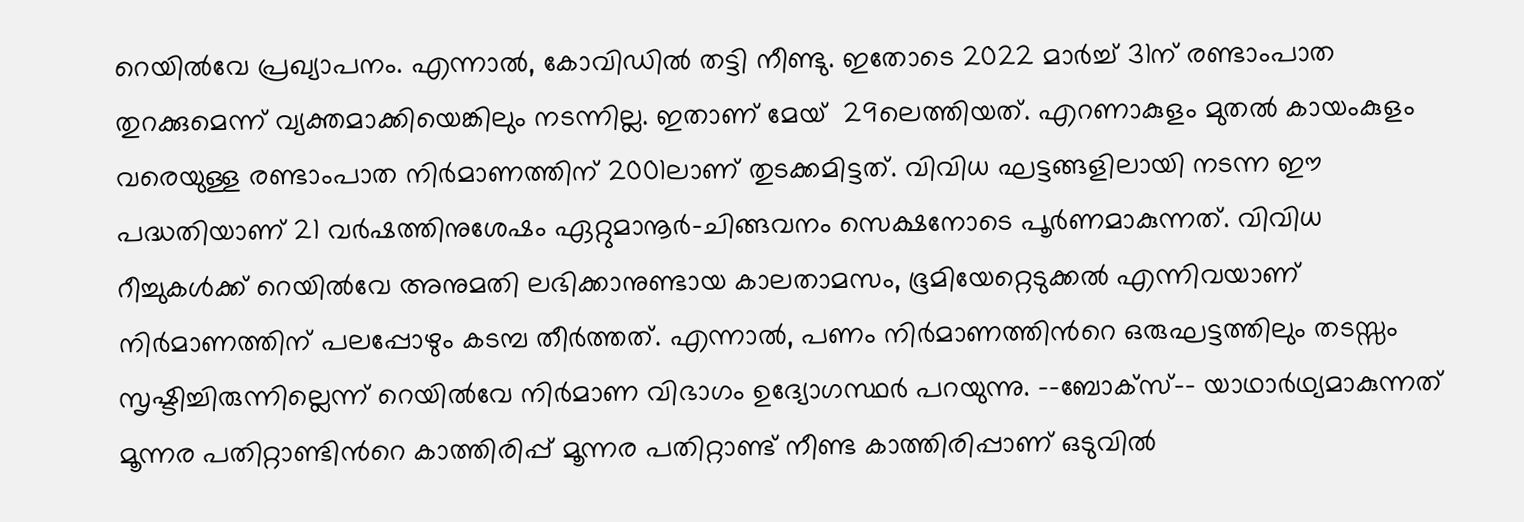റെയിൽവേ പ്രഖ്യാപനം. എന്നാൽ, കോവിഡിൽ തട്ടി നീണ്ടു. ഇതോടെ 2022 മാർച്ച് 31ന് രണ്ടാംപാത തുറക്കുമെന്ന് വ്യക്തമാക്കിയെങ്കിലും നടന്നില്ല. ഇതാണ് മേയ്  29ലെത്തിയത്. എറണാകുളം മുതൽ കായംകുളം വരെയുള്ള രണ്ടാംപാത നിർമാണത്തിന് 2001ലാണ് തുടക്കമിട്ടത്. വിവിധ ഘട്ടങ്ങളിലായി നടന്ന ഈ പദ്ധതിയാണ് 21 വർഷത്തിനുശേഷം ഏറ്റുമാനൂർ-ചിങ്ങവനം സെക്ഷനോടെ പൂർണമാകുന്നത്. വിവിധ റീച്ചുകൾക്ക് റെയിൽവേ അനുമതി ലഭിക്കാനുണ്ടായ കാലതാമസം, ഭൂമിയേറ്റെടുക്കൽ എന്നിവയാണ് നിർമാണത്തിന് പലപ്പോഴും കടമ്പ തീർത്തത്. എന്നാൽ, പണം നിർമാണത്തിന്‍റെ ഒരുഘട്ടത്തിലും തടസ്സം സൃഷ്ടിച്ചിരുന്നില്ലെന്ന് റെയിൽവേ നിർമാണ വിഭാഗം ഉദ്യോഗസ്ഥർ പറയുന്നു. --ബോക്സ്-- യാഥാർഥ്യമാകുന്നത് മൂന്നര പതിറ്റാണ്ടിന്‍റെ കാത്തിരിപ്പ് മൂന്നര പതിറ്റാണ്ട് നീണ്ട കാത്തിരിപ്പാണ് ഒടുവിൽ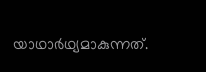യാഥാർഥ്യമാകുന്നത്.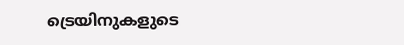ട്രെയിനുകളുടെ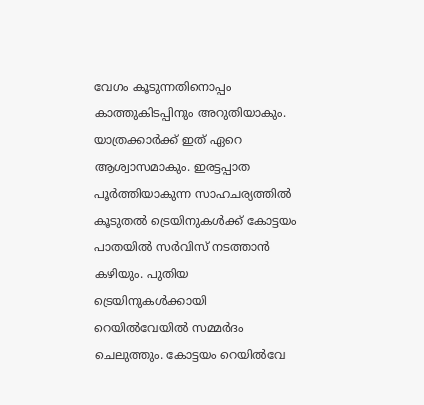വേഗം കൂടുന്നതിനൊപ്പം കാത്തുകിടപ്പിനും അറുതിയാകും. യാത്രക്കാർക്ക് ഇത് ഏറെ ആശ്വാസമാകും. ഇരട്ടപ്പാത പൂർത്തിയാകുന്ന സാഹചര്യത്തിൽ കൂടുതൽ ട്രെയിനുകൾക്ക് കോട്ടയം പാതയിൽ സർവിസ് നടത്താൻ കഴിയും. പുതിയ ട്രെയിനുകൾക്കായി റെയിൽവേയിൽ സമ്മർദം ചെലുത്തും. കോട്ടയം റെയിൽവേ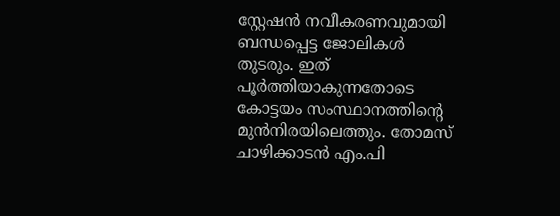സ്റ്റേഷൻ നവീകരണവുമായി ബന്ധപ്പെട്ട ജോലികൾ തുടരും. ഇത് പൂർത്തിയാകുന്നതോടെ കോട്ടയം സംസ്ഥാനത്തിന്‍റെ മുൻനിരയിലെത്തും. തോമസ് ചാഴിക്കാടൻ എം.പി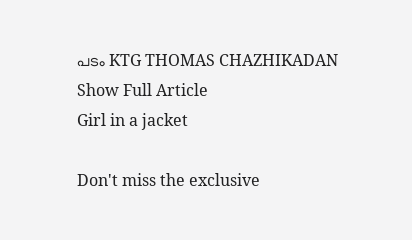പടം KTG THOMAS CHAZHIKADAN
Show Full Article
Girl in a jacket

Don't miss the exclusive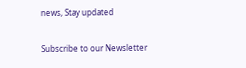news, Stay updated

Subscribe to our Newsletter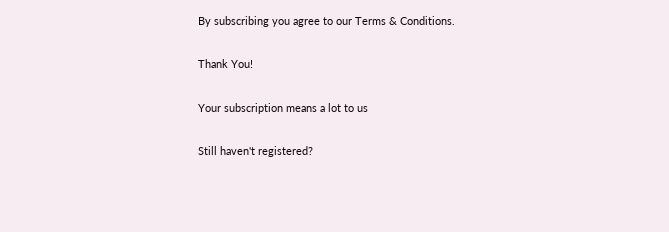By subscribing you agree to our Terms & Conditions.

Thank You!

Your subscription means a lot to us

Still haven't registered?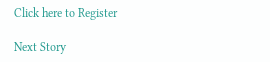Click here to Register

Next Story